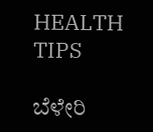HEALTH TIPS

ಬೆಳೇರಿ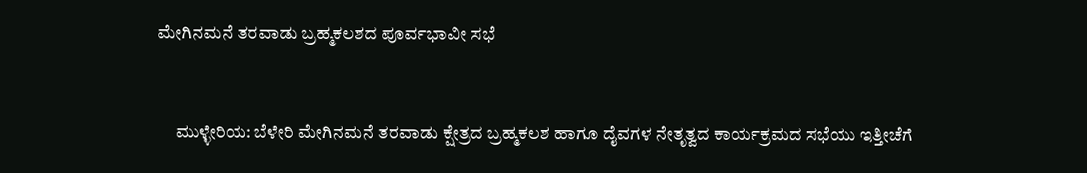ಮೇಗಿನಮನೆ ತರವಾಡು ಬ್ರಹ್ಮಕಲಶದ ಪೂರ್ವಭಾವೀ ಸಭೆ


     ಮುಳ್ಳೇರಿಯ: ಬೆಳೇರಿ ಮೇಗಿನಮನೆ ತರವಾಡು ಕ್ಷೇತ್ರದ ಬ್ರಹ್ಮಕಲಶ ಹಾಗೂ ದೈವಗಳ ನೇತೃತ್ವದ ಕಾರ್ಯಕ್ರಮದ ಸಭೆಯು ಇತ್ತೀಚೆಗೆ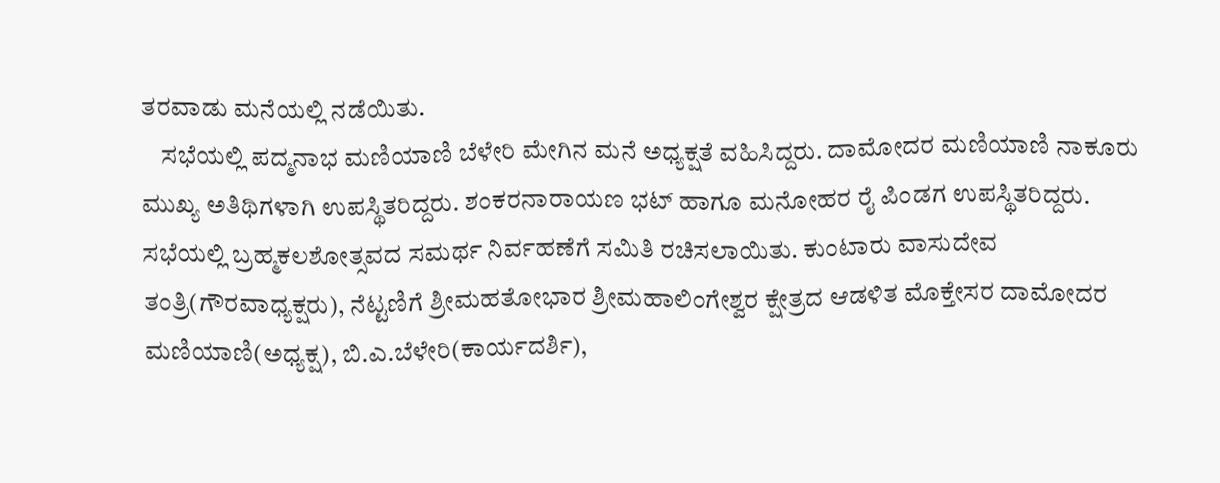ತರವಾಡು ಮನೆಯಲ್ಲಿ ನಡೆಯಿತು.
    ಸಭೆಯಲ್ಲಿ ಪದ್ಮನಾಭ ಮಣಿಯಾಣಿ ಬೆಳೇರಿ ಮೇಗಿನ ಮನೆ ಅಧ್ಯಕ್ಷತೆ ವಹಿಸಿದ್ದರು. ದಾಮೋದರ ಮಣಿಯಾಣಿ ನಾಕೂರು ಮುಖ್ಯ ಅತಿಥಿಗಳಾಗಿ ಉಪಸ್ಥಿತರಿದ್ದರು. ಶಂಕರನಾರಾಯಣ ಭಟ್ ಹಾಗೂ ಮನೋಹರ ರೈ ಪಿಂಡಗ ಉಪಸ್ಥಿತರಿದ್ದರು. ಸಭೆಯಲ್ಲಿ ಬ್ರಹ್ಮಕಲಶೋತ್ಸವದ ಸಮರ್ಥ ನಿರ್ವಹಣೆಗೆ ಸಮಿತಿ ರಚಿಸಲಾಯಿತು. ಕುಂಟಾರು ವಾಸುದೇವ ತಂತ್ರಿ(ಗೌರವಾಧ್ಯಕ್ಷರು), ನೆಟ್ಟಣಿಗೆ ಶ್ರೀಮಹತೋಭಾರ ಶ್ರೀಮಹಾಲಿಂಗೇಶ್ವರ ಕ್ಷೇತ್ರದ ಆಡಳಿತ ಮೊಕ್ತೇಸರ ದಾಮೋದರ ಮಣಿಯಾಣಿ(ಅಧ್ಯಕ್ಷ), ಬಿ.ಎ.ಬೆಳೇರಿ(ಕಾರ್ಯದರ್ಶಿ),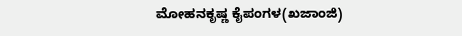ಮೋಹನಕೃಷ್ಣ ಕೈಪಂಗಳ(ಖಜಾಂಜಿ)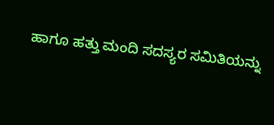ಹಾಗೂ ಹತ್ತು ಮಂದಿ ಸದಸ್ಯರ ಸಮಿತಿಯನ್ನು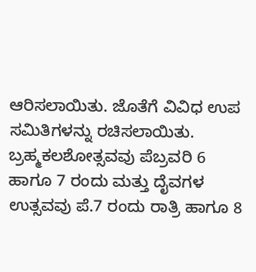ಆರಿಸಲಾಯಿತು. ಜೊತೆಗೆ ವಿವಿಧ ಉಪ ಸಮಿತಿಗಳನ್ನು ರಚಿಸಲಾಯಿತು. ಬ್ರಹ್ಮಕಲಶೋತ್ಸವವು ಪೆಬ್ರವರಿ 6 ಹಾಗೂ 7 ರಂದು ಮತ್ತು ದೈವಗಳ ಉತ್ಸವವು ಪೆ.7 ರಂದು ರಾತ್ರಿ ಹಾಗೂ 8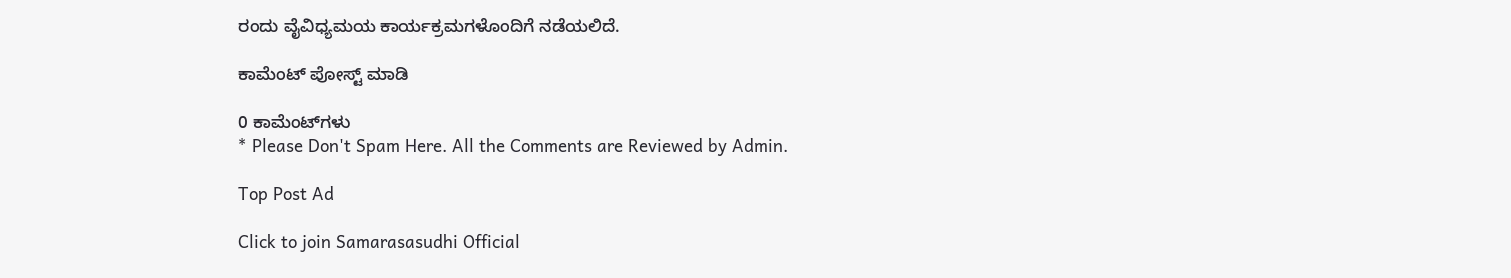ರಂದು ವೈವಿಧ್ಯಮಯ ಕಾರ್ಯಕ್ರಮಗಳೊಂದಿಗೆ ನಡೆಯಲಿದೆ.

ಕಾಮೆಂಟ್‌‌ ಪೋಸ್ಟ್‌ ಮಾಡಿ

0 ಕಾಮೆಂಟ್‌ಗಳು
* Please Don't Spam Here. All the Comments are Reviewed by Admin.

Top Post Ad

Click to join Samarasasudhi Official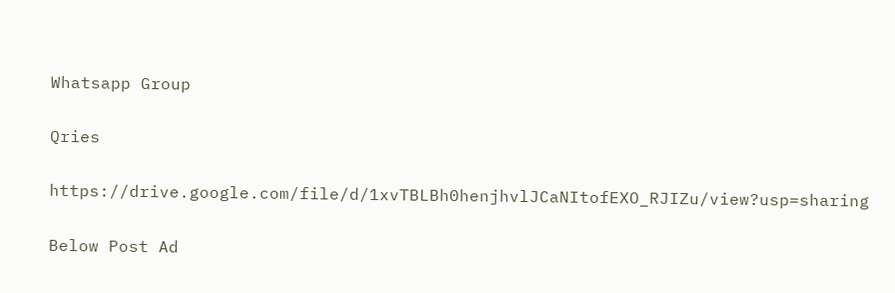Whatsapp Group

Qries

https://drive.google.com/file/d/1xvTBLBh0henjhvlJCaNItofEXO_RJIZu/view?usp=sharing

Below Post Ad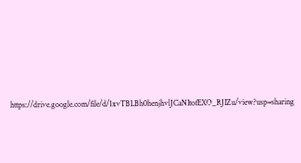https://drive.google.com/file/d/1xvTBLBh0henjhvlJCaNItofEXO_RJIZu/view?usp=sharing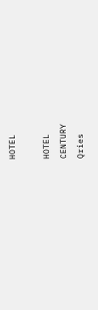HOTEL

HOTEL
CENTURY
Qries